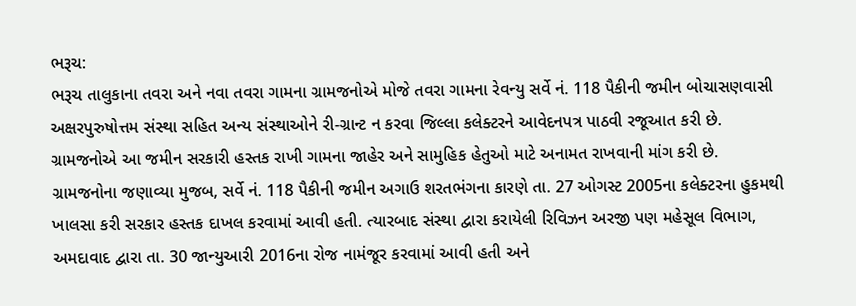ભરૂચ:
ભરૂચ તાલુકાના તવરા અને નવા તવરા ગામના ગ્રામજનોએ મોજે તવરા ગામના રેવન્યુ સર્વે નં. 118 પૈકીની જમીન બોચાસણવાસી અક્ષરપુરુષોત્તમ સંસ્થા સહિત અન્ય સંસ્થાઓને રી-ગ્રાન્ટ ન કરવા જિલ્લા કલેક્ટરને આવેદનપત્ર પાઠવી રજૂઆત કરી છે. ગ્રામજનોએ આ જમીન સરકારી હસ્તક રાખી ગામના જાહેર અને સામુહિક હેતુઓ માટે અનામત રાખવાની માંગ કરી છે.
ગ્રામજનોના જણાવ્યા મુજબ, સર્વે નં. 118 પૈકીની જમીન અગાઉ શરતભંગના કારણે તા. 27 ઓગસ્ટ 2005ના કલેક્ટરના હુકમથી ખાલસા કરી સરકાર હસ્તક દાખલ કરવામાં આવી હતી. ત્યારબાદ સંસ્થા દ્વારા કરાયેલી રિવિઝન અરજી પણ મહેસૂલ વિભાગ, અમદાવાદ દ્વારા તા. 30 જાન્યુઆરી 2016ના રોજ નામંજૂર કરવામાં આવી હતી અને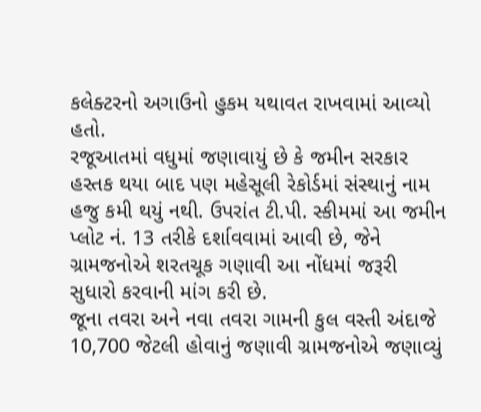કલેક્ટરનો અગાઉનો હુકમ યથાવત રાખવામાં આવ્યો હતો.
રજૂઆતમાં વધુમાં જણાવાયું છે કે જમીન સરકાર હસ્તક થયા બાદ પણ મહેસૂલી રેકોર્ડમાં સંસ્થાનું નામ હજુ કમી થયું નથી. ઉપરાંત ટી.પી. સ્કીમમાં આ જમીન પ્લોટ નં. 13 તરીકે દર્શાવવામાં આવી છે, જેને ગ્રામજનોએ શરતચૂક ગણાવી આ નોંધમાં જરૂરી સુધારો કરવાની માંગ કરી છે.
જૂના તવરા અને નવા તવરા ગામની કુલ વસ્તી અંદાજે 10,700 જેટલી હોવાનું જણાવી ગ્રામજનોએ જણાવ્યું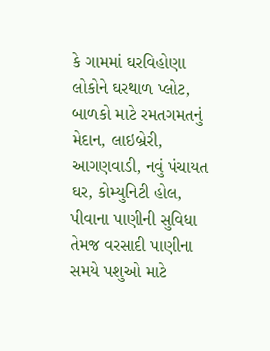કે ગામમાં ઘરવિહોણા લોકોને ઘરથાળ પ્લોટ, બાળકો માટે રમતગમતનું મેદાન, લાઇબ્રેરી, આગણવાડી, નવું પંચાયત ઘર, કોમ્યુનિટી હોલ, પીવાના પાણીની સુવિધા તેમજ વરસાદી પાણીના સમયે પશુઓ માટે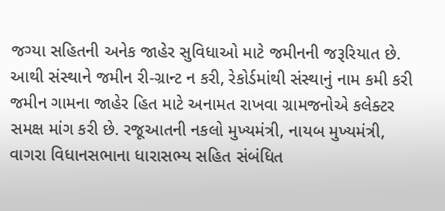જગ્યા સહિતની અનેક જાહેર સુવિધાઓ માટે જમીનની જરૂરિયાત છે.
આથી સંસ્થાને જમીન રી-ગ્રાન્ટ ન કરી, રેકોર્ડમાંથી સંસ્થાનું નામ કમી કરી જમીન ગામના જાહેર હિત માટે અનામત રાખવા ગ્રામજનોએ કલેક્ટર સમક્ષ માંગ કરી છે. રજૂઆતની નકલો મુખ્યમંત્રી, નાયબ મુખ્યમંત્રી, વાગરા વિધાનસભાના ધારાસભ્ય સહિત સંબંધિત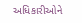અધિકારીઓને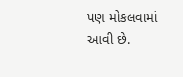પણ મોકલવામાં આવી છે.